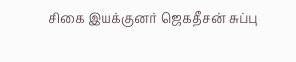சிகை இயக்குனர் ஜெகதீசன் சுப்பு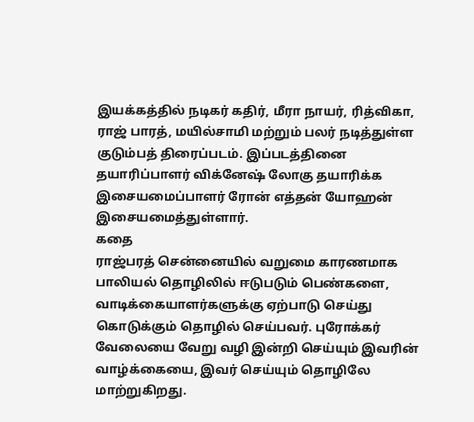இயக்கத்தில் நடிகர் கதிர், மீரா நாயர், ரித்விகா, ராஜ் பாரத், மயில்சாமி மற்றும் பலர் நடித்துள்ள குடும்பத் திரைப்படம். இப்படத்தினை தயாரிப்பாளர் விக்னேஷ் லோகு தயாரிக்க இசையமைப்பாளர் ரோன் எத்தன் யோஹன் இசையமைத்துள்ளார்.
கதை
ராஜ்பரத் சென்னையில் வறுமை காரணமாக பாலியல் தொழிலில் ஈடுபடும் பெண்களை, வாடிக்கையாளர்களுக்கு ஏற்பாடு செய்து கொடுக்கும் தொழில் செய்பவர். புரோக்கர் வேலையை வேறு வழி இன்றி செய்யும் இவரின் வாழ்க்கையை, இவர் செய்யும் தொழிலே மாற்றுகிறது.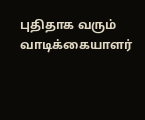புதிதாக வரும் வாடிக்கையாளர்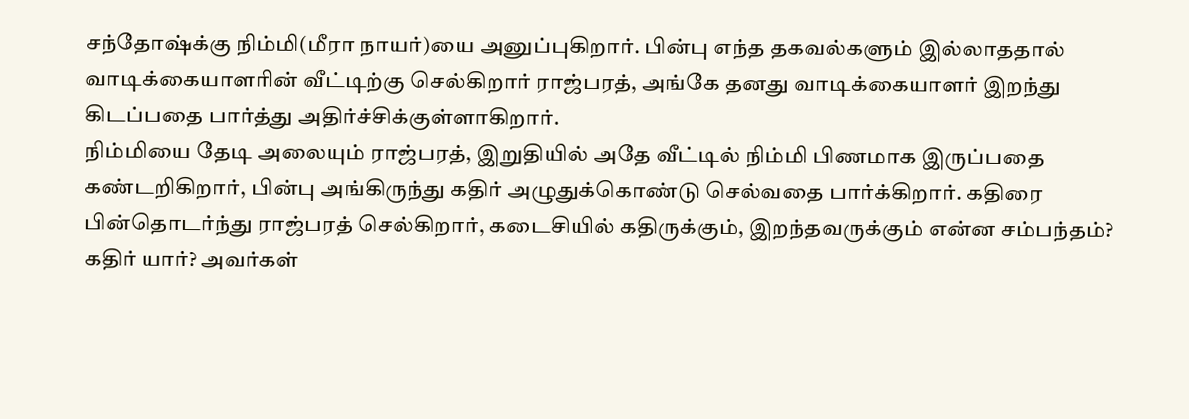சந்தோஷ்க்கு நிம்மி(மீரா நாயர்)யை அனுப்புகிறார். பின்பு எந்த தகவல்களும் இல்லாததால் வாடிக்கையாளரின் வீட்டிற்கு செல்கிறார் ராஜ்பரத், அங்கே தனது வாடிக்கையாளர் இறந்து கிடப்பதை பார்த்து அதிர்ச்சிக்குள்ளாகிறார்.
நிம்மியை தேடி அலையும் ராஜ்பரத், இறுதியில் அதே வீட்டில் நிம்மி பிணமாக இருப்பதை கண்டறிகிறார், பின்பு அங்கிருந்து கதிர் அழுதுக்கொண்டு செல்வதை பார்க்கிறார். கதிரை பின்தொடர்ந்து ராஜ்பரத் செல்கிறார், கடைசியில் கதிருக்கும், இறந்தவருக்கும் என்ன சம்பந்தம்? கதிர் யார்? அவர்கள்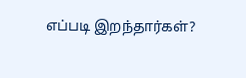எப்படி இறந்தார்கள்?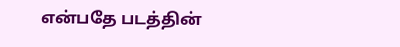என்பதே படத்தின்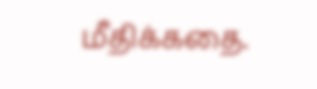மீதிக்கதை.